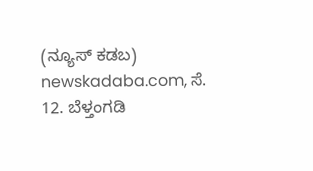(ನ್ಯೂಸ್ ಕಡಬ) newskadaba.com, ಸೆ. 12. ಬೆಳ್ತಂಗಡಿ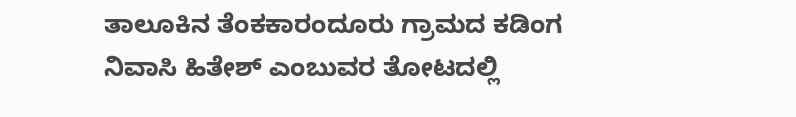ತಾಲೂಕಿನ ತೆಂಕಕಾರಂದೂರು ಗ್ರಾಮದ ಕಡಿಂಗ ನಿವಾಸಿ ಹಿತೇಶ್ ಎಂಬುವರ ತೋಟದಲ್ಲಿ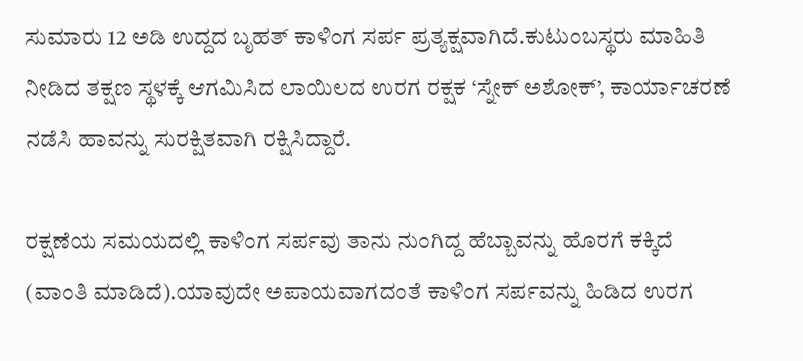ಸುಮಾರು 12 ಅಡಿ ಉದ್ದದ ಬೃಹತ್ ಕಾಳಿಂಗ ಸರ್ಪ ಪ್ರತ್ಯಕ್ಷವಾಗಿದೆ.ಕುಟುಂಬಸ್ಥರು ಮಾಹಿತಿ ನೀಡಿದ ತಕ್ಷಣ ಸ್ಥಳಕ್ಕೆ ಆಗಮಿಸಿದ ಲಾಯಿಲದ ಉರಗ ರಕ್ಷಕ ‘ಸ್ನೇಕ್ ಅಶೋಕ್’, ಕಾರ್ಯಾಚರಣೆ ನಡೆಸಿ ಹಾವನ್ನು ಸುರಕ್ಷಿತವಾಗಿ ರಕ್ಷಿಸಿದ್ದಾರೆ.

ರಕ್ಷಣೆಯ ಸಮಯದಲ್ಲಿ ಕಾಳಿಂಗ ಸರ್ಪವು ತಾನು ನುಂಗಿದ್ದ ಹೆಬ್ಬಾವನ್ನು ಹೊರಗೆ ಕಕ್ಕಿದೆ (ವಾಂತಿ ಮಾಡಿದೆ).ಯಾವುದೇ ಅಪಾಯವಾಗದಂತೆ ಕಾಳಿಂಗ ಸರ್ಪವನ್ನು ಹಿಡಿದ ಉರಗ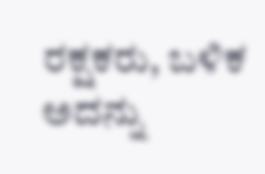ರಕ್ಷಕರು, ಬಳಿಕ ಅದನ್ನು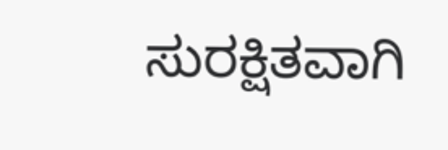ಸುರಕ್ಷಿತವಾಗಿ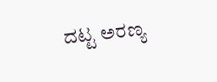ದಟ್ಟ ಅರಣ್ಯ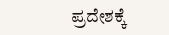ಪ್ರದೇಶಕ್ಕೆ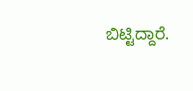ಬಿಟ್ಟಿದ್ದಾರೆ.